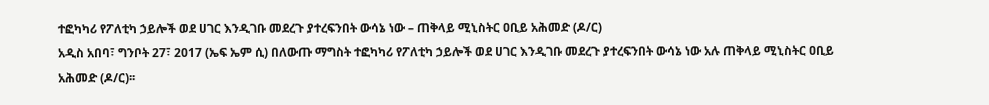ተፎካካሪ የፖለቲካ ኃይሎች ወደ ሀገር እንዲገቡ መደረጉ ያተረፍንበት ውሳኔ ነው – ጠቅላይ ሚኒስትር ዐቢይ አሕመድ (ዶ/ር)
አዲስ አበባ፣ ግንቦት 27፣ 2017 (ኤፍ ኤም ሲ) በለውጡ ማግስት ተፎካካሪ የፖለቲካ ኃይሎች ወደ ሀገር እንዲገቡ መደረጉ ያተረፍንበት ውሳኔ ነው አሉ ጠቅላይ ሚኒስትር ዐቢይ አሕመድ (ዶ/ር)፡፡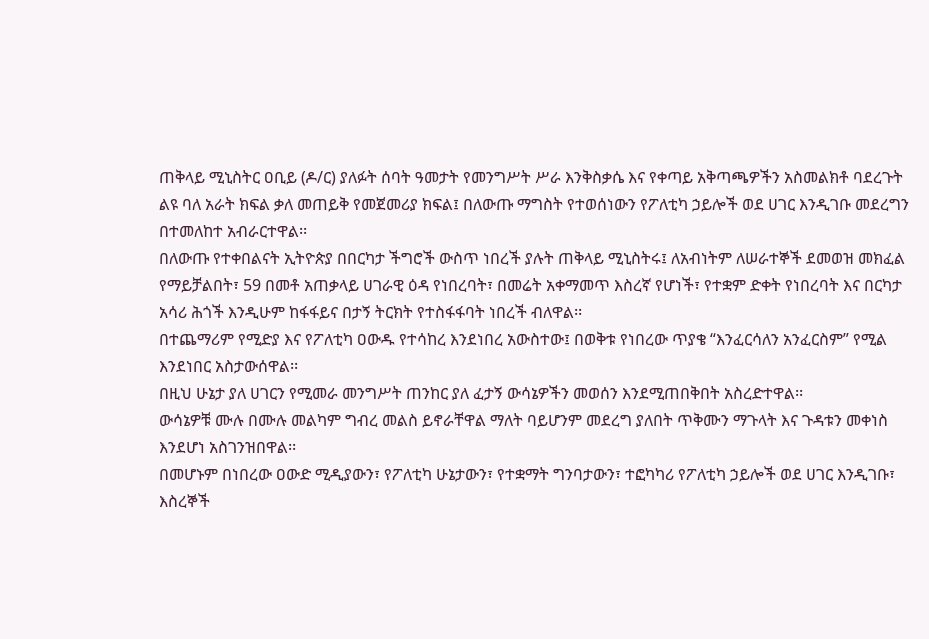ጠቅላይ ሚኒስትር ዐቢይ (ዶ/ር) ያለፉት ሰባት ዓመታት የመንግሥት ሥራ እንቅስቃሴ እና የቀጣይ አቅጣጫዎችን አስመልክቶ ባደረጉት ልዩ ባለ አራት ክፍል ቃለ መጠይቅ የመጀመሪያ ክፍል፤ በለውጡ ማግስት የተወሰነውን የፖለቲካ ኃይሎች ወደ ሀገር እንዲገቡ መደረግን በተመለከተ አብራርተዋል፡፡
በለውጡ የተቀበልናት ኢትዮጵያ በበርካታ ችግሮች ውስጥ ነበረች ያሉት ጠቅላይ ሚኒስትሩ፤ ለአብነትም ለሠራተኞች ደመወዝ መክፈል የማይቻልበት፣ 59 በመቶ አጠቃላይ ሀገራዊ ዕዳ የነበረባት፣ በመሬት አቀማመጥ እስረኛ የሆነች፣ የተቋም ድቀት የነበረባት እና በርካታ አሳሪ ሕጎች እንዲሁም ከፋፋይና በታኝ ትርክት የተስፋፋባት ነበረች ብለዋል፡፡
በተጨማሪም የሚድያ እና የፖለቲካ ዐውዱ የተሳከረ እንደነበረ አውስተው፤ በወቅቱ የነበረው ጥያቄ “እንፈርሳለን አንፈርስም” የሚል እንደነበር አስታውሰዋል፡፡
በዚህ ሁኔታ ያለ ሀገርን የሚመራ መንግሥት ጠንከር ያለ ፈታኝ ውሳኔዎችን መወሰን እንደሚጠበቅበት አስረድተዋል፡፡
ውሳኔዎቹ ሙሉ በሙሉ መልካም ግብረ መልስ ይኖራቸዋል ማለት ባይሆንም መደረግ ያለበት ጥቅሙን ማጉላት እና ጉዳቱን መቀነስ እንደሆነ አስገንዝበዋል፡፡
በመሆኑም በነበረው ዐውድ ሚዲያውን፣ የፖለቲካ ሁኔታውን፣ የተቋማት ግንባታውን፣ ተፎካካሪ የፖለቲካ ኃይሎች ወደ ሀገር እንዲገቡ፣ እስረኞች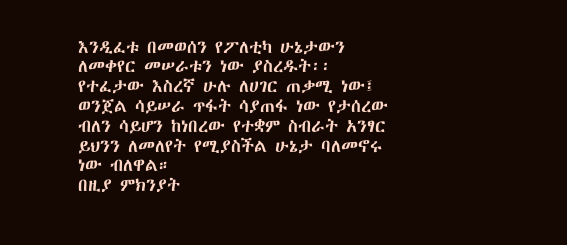እንዲፈቱ በመወሰን የፖለቲካ ሁኔታውን ለመቀየር መሠራቱን ነው ያስረዱት፡፡
የተፈታው እስረኛ ሁሉ ለሀገር ጠቃሚ ነው፤ ወንጀል ሳይሠራ ጥፋት ሳያጠፋ ነው የታሰረው ብለን ሳይሆን ከነበረው የተቋም ስብራት አንፃር ይህንን ለመለየት የሚያስችል ሁኔታ ባለመኖሩ ነው ብለዋል።
በዚያ ምክንያት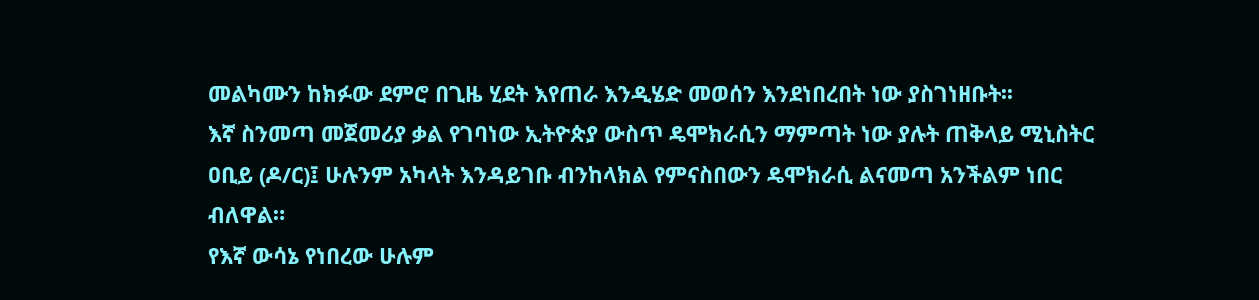መልካሙን ከክፉው ደምሮ በጊዜ ሂደት እየጠራ እንዲሄድ መወሰን እንደነበረበት ነው ያስገነዘቡት፡፡
እኛ ስንመጣ መጀመሪያ ቃል የገባነው ኢትዮጵያ ውስጥ ዴሞክራሲን ማምጣት ነው ያሉት ጠቅላይ ሚኒስትር ዐቢይ (ዶ/ር)፤ ሁሉንም አካላት እንዳይገቡ ብንከላክል የምናስበውን ዴሞክራሲ ልናመጣ አንችልም ነበር ብለዋል።
የእኛ ውሳኔ የነበረው ሁሉም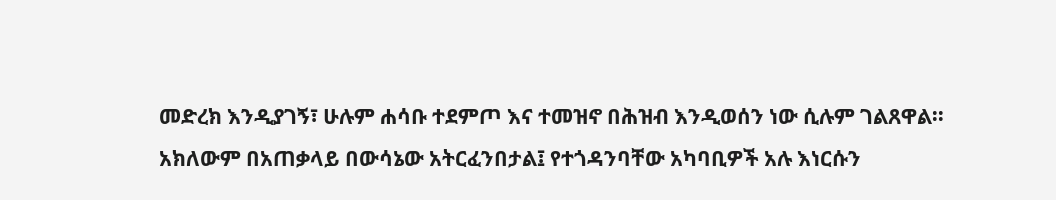መድረክ እንዲያገኝ፣ ሁሉም ሐሳቡ ተደምጦ እና ተመዝኖ በሕዝብ እንዲወሰን ነው ሲሉም ገልጸዋል፡፡
አክለውም በአጠቃላይ በውሳኔው አትርፈንበታል፤ የተጎዳንባቸው አካባቢዎች አሉ እነርሱን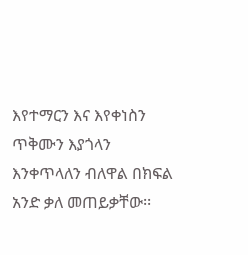እየተማርን እና እየቀነስን ጥቅሙን እያጎላን እንቀጥላለን ብለዋል በክፍል አንድ ቃለ መጠይቃቸው፡፡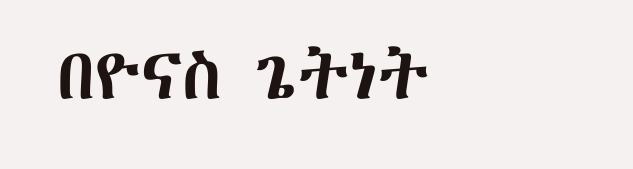በዮናስ ጌትነት